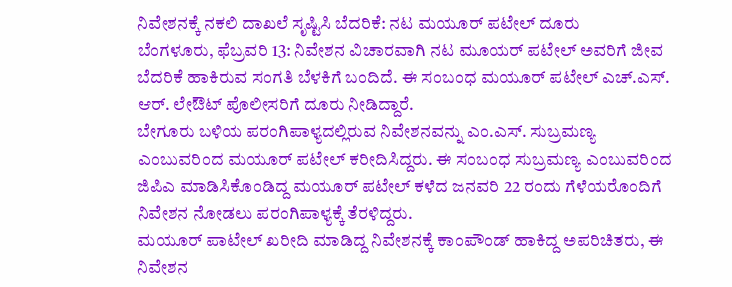ನಿವೇಶನಕ್ಕೆ ನಕಲಿ ದಾಖಲೆ ಸೃಷ್ಟಿಸಿ ಬೆದರಿಕೆ: ನಟ ಮಯೂರ್ ಪಟೇಲ್ ದೂರು
ಬೆಂಗಳೂರು, ಫೆಬ್ರವರಿ 13: ನಿವೇಶನ ವಿಚಾರವಾಗಿ ನಟ ಮೂಯರ್ ಪಟೇಲ್ ಅವರಿಗೆ ಜೀವ ಬೆದರಿಕೆ ಹಾಕಿರುವ ಸಂಗತಿ ಬೆಳಕಿಗೆ ಬಂದಿದೆ. ಈ ಸಂಬಂಧ ಮಯೂರ್ ಪಟೇಲ್ ಎಚ್.ಎಸ್. ಆರ್. ಲೇಔಟ್ ಪೊಲೀಸರಿಗೆ ದೂರು ನೀಡಿದ್ದಾರೆ.
ಬೇಗೂರು ಬಳಿಯ ಪರಂಗಿಪಾಳ್ಯದಲ್ಲಿರುವ ನಿವೇಶನವನ್ನು ಎಂ.ಎಸ್. ಸುಬ್ರಮಣ್ಯ ಎಂಬುವರಿಂದ ಮಯೂರ್ ಪಟೇಲ್ ಕರೀದಿಸಿದ್ದರು. ಈ ಸಂಬಂಧ ಸುಬ್ರಮಣ್ಯ ಎಂಬುವರಿಂದ ಜಿಪಿಎ ಮಾಡಿಸಿಕೊಂಡಿದ್ದ ಮಯೂರ್ ಪಟೇಲ್ ಕಳೆದ ಜನವರಿ 22 ರಂದು ಗೆಳೆಯರೊಂದಿಗೆ ನಿವೇಶನ ನೋಡಲು ಪರಂಗಿಪಾಳ್ಯಕ್ಕೆ ತೆರಳಿದ್ದರು.
ಮಯೂರ್ ಪಾಟೇಲ್ ಖರೀದಿ ಮಾಡಿದ್ದ ನಿವೇಶನಕ್ಕೆ ಕಾಂಪೌಂಡ್ ಹಾಕಿದ್ದ ಅಪರಿಚಿತರು, ಈ ನಿವೇಶನ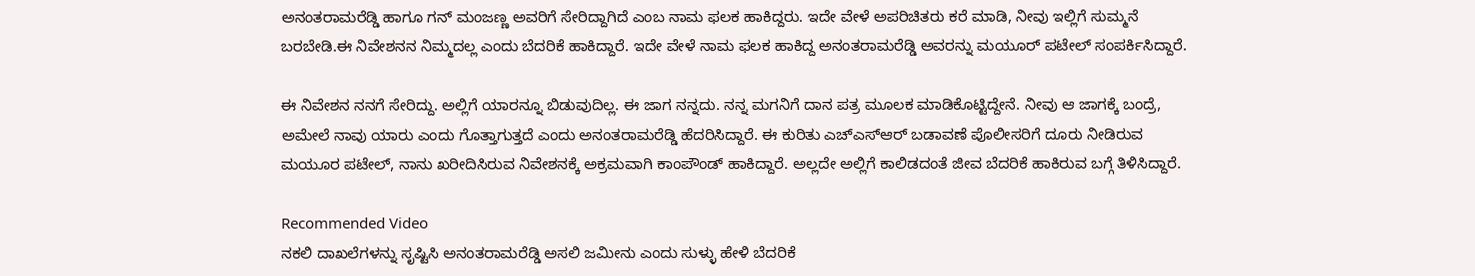ಅನಂತರಾಮರೆಡ್ಡಿ ಹಾಗೂ ಗನ್ ಮಂಜಣ್ಣ ಅವರಿಗೆ ಸೇರಿದ್ದಾಗಿದೆ ಎಂಬ ನಾಮ ಫಲಕ ಹಾಕಿದ್ದರು. ಇದೇ ವೇಳೆ ಅಪರಿಚಿತರು ಕರೆ ಮಾಡಿ, ನೀವು ಇಲ್ಲಿಗೆ ಸುಮ್ಮನೆ ಬರಬೇಡಿ.ಈ ನಿವೇಶನನ ನಿಮ್ಮದಲ್ಲ ಎಂದು ಬೆದರಿಕೆ ಹಾಕಿದ್ದಾರೆ. ಇದೇ ವೇಳೆ ನಾಮ ಫಲಕ ಹಾಕಿದ್ದ ಅನಂತರಾಮರೆಡ್ಡಿ ಅವರನ್ನು ಮಯೂರ್ ಪಟೇಲ್ ಸಂಪರ್ಕಿಸಿದ್ದಾರೆ.

ಈ ನಿವೇಶನ ನನಗೆ ಸೇರಿದ್ದು. ಅಲ್ಲಿಗೆ ಯಾರನ್ನೂ ಬಿಡುವುದಿಲ್ಲ. ಈ ಜಾಗ ನನ್ನದು. ನನ್ನ ಮಗನಿಗೆ ದಾನ ಪತ್ರ ಮೂಲಕ ಮಾಡಿಕೊಟ್ಟಿದ್ದೇನೆ. ನೀವು ಆ ಜಾಗಕ್ಕೆ ಬಂದ್ರೆ, ಅಮೇಲೆ ನಾವು ಯಾರು ಎಂದು ಗೊತ್ತಾಗುತ್ತದೆ ಎಂದು ಅನಂತರಾಮರೆಡ್ಡಿ ಹೆದರಿಸಿದ್ದಾರೆ. ಈ ಕುರಿತು ಎಚ್ಎಸ್ಆರ್ ಬಡಾವಣೆ ಪೊಲೀಸರಿಗೆ ದೂರು ನೀಡಿರುವ ಮಯೂರ ಪಟೇಲ್, ನಾನು ಖರೀದಿಸಿರುವ ನಿವೇಶನಕ್ಕೆ ಅಕ್ರಮವಾಗಿ ಕಾಂಪೌಂಡ್ ಹಾಕಿದ್ದಾರೆ. ಅಲ್ಲದೇ ಅಲ್ಲಿಗೆ ಕಾಲಿಡದಂತೆ ಜೀವ ಬೆದರಿಕೆ ಹಾಕಿರುವ ಬಗ್ಗೆ ತಿಳಿಸಿದ್ದಾರೆ.

Recommended Video
ನಕಲಿ ದಾಖಲೆಗಳನ್ನು ಸೃಷ್ಟಿಸಿ ಅನಂತರಾಮರೆಡ್ಡಿ ಅಸಲಿ ಜಮೀನು ಎಂದು ಸುಳ್ಳು ಹೇಳಿ ಬೆದರಿಕೆ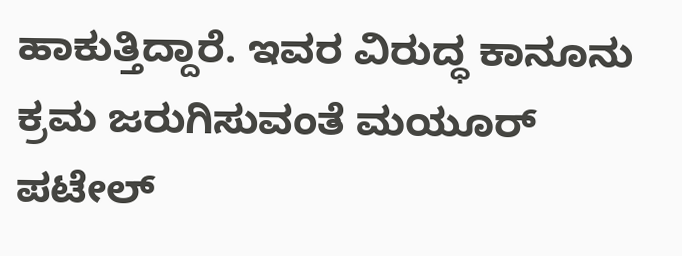ಹಾಕುತ್ತಿದ್ದಾರೆ. ಇವರ ವಿರುದ್ಧ ಕಾನೂನು ಕ್ರಮ ಜರುಗಿಸುವಂತೆ ಮಯೂರ್ ಪಟೇಲ್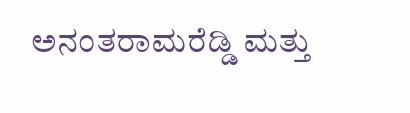ಅನಂತರಾಮರೆಡ್ಡಿ ಮತ್ತು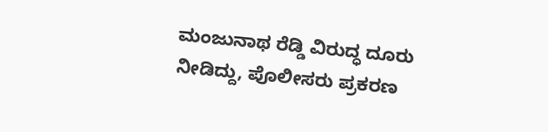ಮಂಜುನಾಥ ರೆಡ್ಡಿ ವಿರುದ್ಧ ದೂರು ನೀಡಿದ್ದು, ಪೊಲೀಸರು ಪ್ರಕರಣ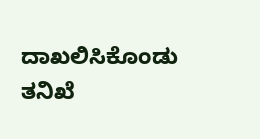ದಾಖಲಿಸಿಕೊಂಡು ತನಿಖೆ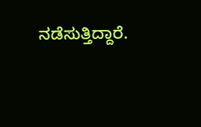ನಡೆಸುತ್ತಿದ್ದಾರೆ.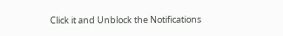Click it and Unblock the Notifications